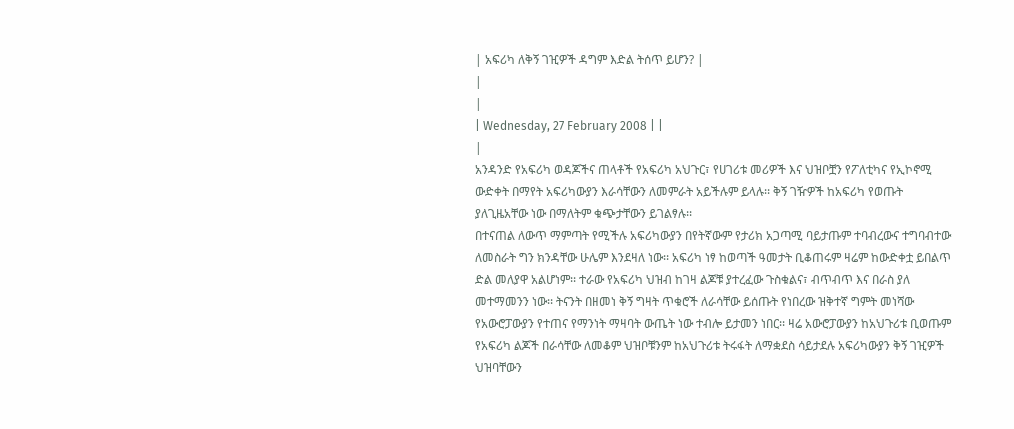| አፍሪካ ለቅኝ ገዢዎች ዳግም እድል ትሰጥ ይሆን? |
|
|
| Wednesday, 27 February 2008 | |
|
አንዳንድ የአፍሪካ ወዳጆችና ጠላቶች የአፍሪካ አህጉር፣ የሀገሪቱ መሪዎች እና ህዝቦቿን የፖለቲካና የኢኮኖሚ ውድቀት በማየት አፍሪካውያን እራሳቸውን ለመምራት አይችሉም ይላሉ፡፡ ቅኝ ገዥዎች ከአፍሪካ የወጡት ያለጊዜአቸው ነው በማለትም ቁጭታቸውን ይገልፃሉ፡፡
በተናጠል ለውጥ ማምጣት የሚችሉ አፍሪካውያን በየትኛውም የታሪክ አጋጣሚ ባይታጡም ተባብረውና ተግባብተው ለመስራት ግን ክንዳቸው ሁሌም እንደዛለ ነው፡፡ አፍሪካ ነፃ ከወጣች ዓመታት ቢቆጠሩም ዛሬም ከውድቀቷ ይበልጥ ድል መለያዋ አልሆነም፡፡ ተራው የአፍሪካ ህዝብ ከገዛ ልጆቹ ያተረፈው ጉስቁልና፣ ብጥብጥ እና በራስ ያለ መተማመንን ነው፡፡ ትናንት በዘመነ ቅኝ ግዛት ጥቁሮች ለራሳቸው ይሰጡት የነበረው ዝቅተኛ ግምት መነሻው የአውሮፓውያን የተጠና የማንነት ማዛባት ውጤት ነው ተብሎ ይታመን ነበር፡፡ ዛሬ አውሮፓውያን ከአህጉሪቱ ቢወጡም የአፍሪካ ልጆች በራሳቸው ለመቆም ህዝቦቹንም ከአህጉሪቱ ትሩፋት ለማቋደስ ሳይታደሉ አፍሪካውያን ቅኝ ገዢዎች ህዝባቸውን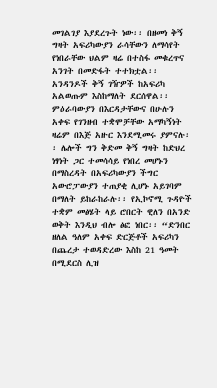መገልገያ እያደረጉት ነው፡፡ በዘመነ ቅኝ ግዛት አፍሪካውያን ራሳቸውን ለማሳየት የነበራቸው ህልም ዛሬ በተስፋ መቁረጥና አንገት በመድፋት ተተክቷል፡፡ አንዳንዶች ቅኝ ገዥዎች ከአፍሪካ አልወጡም እስከማለት ደርሰዋል፡፡ ምዕራባውያን በእርዳታቸውና በሁሉን አቀፍ የገንዘብ ተቋሞቻቸው አማካኝነት ዛሬም በእጅ አዙር እንደሚመሩ ያምናሉ፡፡ ሌሎች ግን ቅድመ ቅኝ ግዛት ከድህረ ነፃነት ጋር ተመሳሳይ የነበረ መሆኑን በማስረዳት በአፍሪካውያን ችግር አውሮፓውያን ተጠያቂ ሊሆኑ አይገባም በማለት ይከራከራሉ፡፡ የኢኮኖሚ ጉዳዮች ተቋም መፅሄት ላይ ሮበርት ዊለን በአንድ ወቅት እንዲህ ብሎ ፅፎ ነበር፡፡ “ድንበር ዘለል ዓለም አቀፍ ድርጅቶች አፍሪካን በጨረታ ተወዳድረው እስከ 21 ዓመት በሚደርስ ሊዝ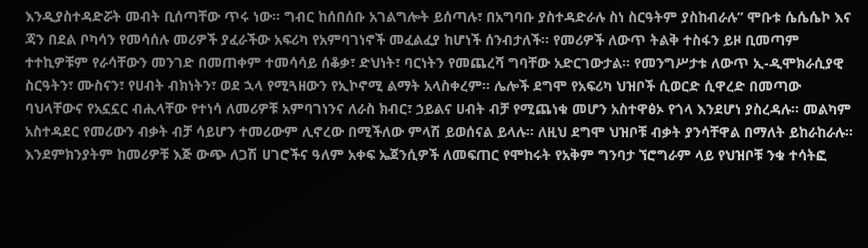እንዲያስተዳድሯት መብት ቢሰጣቸው ጥሩ ነው፡፡ ግብር ከሰበሰቡ አገልግሎት ይሰጣሉ፣ በአግባቡ ያስተዳድራሉ ስነ ስርዓትም ያስከብራሉ” ሞቡቱ ሴሴሴኮ እና ጃን በደል ቦካሳን የመሳሰሉ መሪዎች ያፈራችው አፍሪካ የአምባገነኖች መፈልፈያ ከሆነች ሰንብታለች፡፡ የመሪዎች ለውጥ ትልቅ ተስፋን ይዞ ቢመጣም ተተኪዎቹም የራሳቸውን መንገድ በመጠቀም ተመሳሳይ ሰቆቃ፣ ድህነት፣ ባርነትን የመጨረሻ ግባቸው አድርገውታል፡፡ የመንግሥታቱ ለውጥ ኢ-ዲሞክራሲያዊ ስርዓትን፣ ሙስናን፣ የሀብት ብክነትን፣ ወደ ኋላ የሚጓዘውን የኢኮኖሚ ልማት አላስቀረም፡፡ ሌሎች ደግሞ የአፍሪካ ህዝቦች ሲወርድ ሲዋረድ በመጣው ባህላቸውና የአኗኗር ብሒላቸው የተነሳ ለመሪዎቹ አምባገነንና ለራስ ክብር፣ ኃይልና ሀብት ብቻ የሚጨነቁ መሆን አስተዋፅኦ የጎላ እንደሆነ ያስረዳሉ፡፡ መልካም አስተዳደር የመሪውን ብቃት ብቻ ሳይሆን ተመሪውም ሊኖረው በሚችለው ምላሽ ይወሰናል ይላሉ፡፡ ለዚህ ደግሞ ህዝቦቹ ብቃት ያንሳቸዋል በማለት ይከራከራሉ፡፡ እንደምክንያትም ከመሪዎቹ እጅ ውጭ ለጋሽ ሀገሮችና ዓለም አቀፍ ኤጀንሲዎች ለመፍጠር የሞከሩት የአቅም ግንባታ ኘሮግራም ላይ የህዝቦቹ ንቁ ተሳትፎ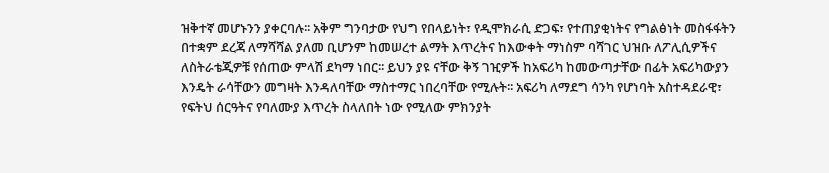ዝቅተኛ መሆኑንን ያቀርባሉ፡፡ አቅም ግንባታው የህግ የበላይነት፣ የዲሞክራሲ ድጋፍ፣ የተጠያቂነትና የግልፅነት መስፋፋትን በተቋም ደረጃ ለማሻሻል ያለመ ቢሆንም ከመሠረተ ልማት እጥረትና ከእውቀት ማነስም ባሻገር ህዝቡ ለፖሊሲዎችና ለስትራቴጂዎቹ የሰጠው ምላሽ ደካማ ነበር፡፡ ይህን ያዩ ናቸው ቅኝ ገዢዎች ከአፍሪካ ከመውጣታቸው በፊት አፍሪካውያን እንዴት ራሳቸውን መግዛት እንዳለባቸው ማስተማር ነበረባቸው የሚሉት፡፡ አፍሪካ ለማደግ ሳንካ የሆነባት አስተዳደራዊ፣ የፍትህ ሰርዓትና የባለሙያ እጥረት ስላለበት ነው የሚለው ምክንያት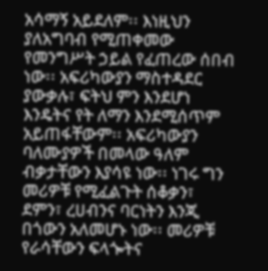አሳማኝ አይደለም፡፡ እነዚህን ያለአግባብ የሚጠቀመው የመንግሥት ኃይል የፈጠረው ሰበብ ነው፡፡ አፍሪካውያን ማስተዳደር ያውቃሉ፣ ፍትህ ምን እንደሆነ እንዴትና የት ለማን እንደሚሰጥም አይጠፋቸውም፡፡ አፍሪካውያን ባለሙያዎች በመላው ዓለም ብቃታቸውን እያሳዩ ነው፡፡ ነገሩ ግን መሪዎቹ የሚፈልጉት ሰቆቃን፣ ደምን፣ ረሀብንና ባርነትን እንጂ በጎውን አለመሆኑ ነው፡፡ መሪዎቹ የራሳቸውን ፍላጐትና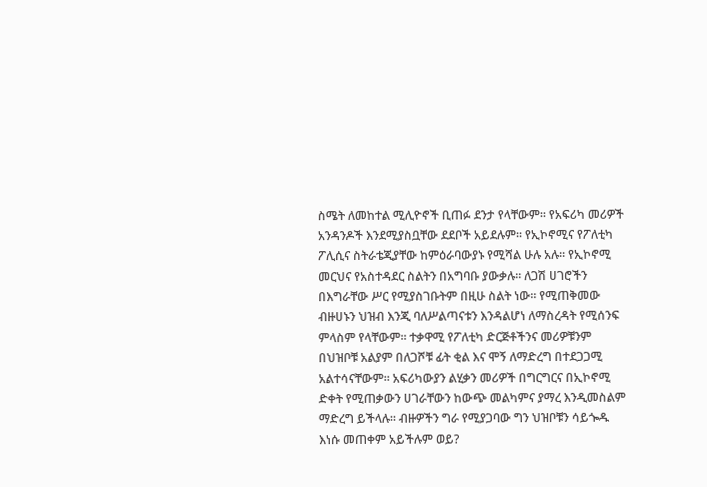ስሜት ለመከተል ሚሊዮኖች ቢጠፉ ደንታ የላቸውም፡፡ የአፍሪካ መሪዎች አንዳንዶች እንደሚያስቧቸው ደደቦች አይደሉም፡፡ የኢኮኖሚና የፖለቲካ ፖሊሲና ስትራቴጂያቸው ከምዕራባውያኑ የሚሻል ሁሉ አሉ፡፡ የኢኮኖሚ መርህና የአስተዳደር ስልትን በአግባቡ ያውቃሉ፡፡ ለጋሽ ሀገሮችን በእግራቸው ሥር የሚያስገቡትም በዚሁ ስልት ነው፡፡ የሚጠቅመው ብዙሀኑን ህዝብ እንጂ ባለሥልጣናቱን እንዳልሆነ ለማስረዳት የሚሰንፍ ምላስም የላቸውም፡፡ ተቃዋሚ የፖለቲካ ድርጅቶችንና መሪዎቹንም በህዝቦቹ አልያም በለጋሾቹ ፊት ቂል እና ሞኝ ለማድረግ በተደጋጋሚ አልተሳናቸውም፡፡ አፍሪካውያን ልሂቃን መሪዎች በግርግርና በኢኮኖሚ ድቀት የሚጠቃውን ሀገራቸውን ከውጭ መልካምና ያማረ እንዲመስልም ማድረግ ይችላሉ፡፡ ብዙዎችን ግራ የሚያጋባው ግን ህዝቦቹን ሳይጐዱ እነሱ መጠቀም አይችሉም ወይ?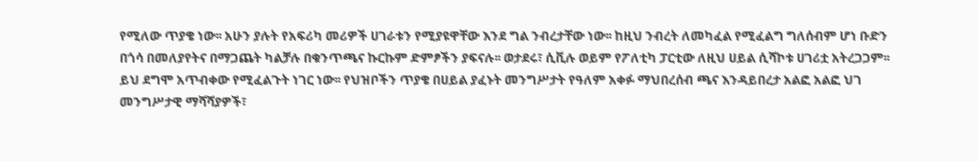የሚለው ጥያቄ ነው፡፡ አሁን ያሉት የአፍሪካ መሪዎች ሀገራቱን የሚያዩዋቸው እንደ ግል ንብረታቸው ነው፡፡ ከዚህ ንብረት ለመካፈል የሚፈልግ ግለሰብም ሆነ ቡድን በጎሳ በመለያየትና በማጋጨት ካልቻሉ በቁንጥጫና ኩርኩም ድምፆችን ያፍናሉ፡፡ ወታደሩ፣ ሲቪሉ ወይም የፖለቲካ ፓርቲው ለዚህ ሀይል ሲሻኮቱ ሀገሪቷ አትረጋጋም፡፡ ይህ ደግሞ አጥብቀው የሚፈልጉት ነገር ነው፡፡ የህዝቦችን ጥያቄ በሀይል ያፈኑት መንግሥታት የዓለም አቀፉ ማህበረሰብ ጫና እንዳይበረታ አልፎ አልፎ ህገ መንግሥታዊ ማሻሻያዎች፣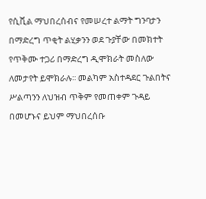የሲቪል ማህበረሰብና የመሠረተ ልማት ግንባታን በማድረግ ጥቂት ልሂቃንን ወደ ጉያቸው በመክተት የጥቅሙ ተጋሪ በማድረግ ዲሞክራት መስለው ለመታየት ይሞክራሉ፡፡ መልካም አስተዳደር ጉልበትና ሥልጣንን ለህዝብ ጥቅም የመጠቀም ጉዳይ በመሆኑና ይህም ማህበረሰቡ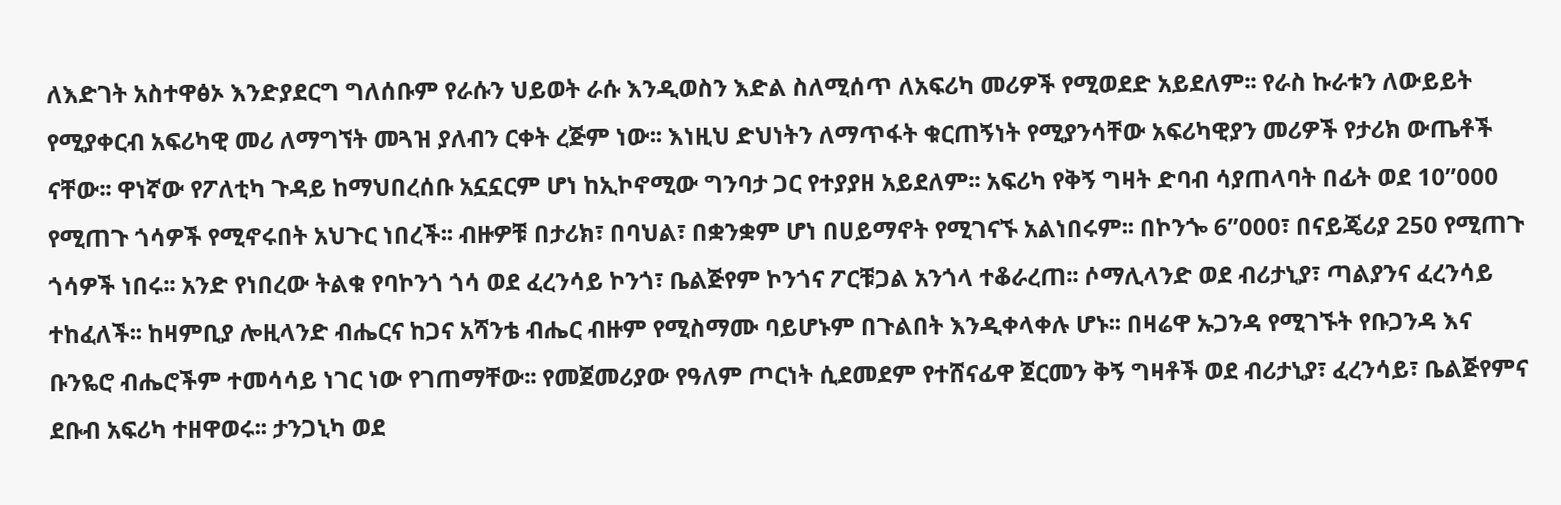ለእድገት አስተዋፅኦ እንድያደርግ ግለሰቡም የራሱን ህይወት ራሱ እንዲወስን እድል ስለሚሰጥ ለአፍሪካ መሪዎች የሚወደድ አይደለም፡፡ የራስ ኩራቱን ለውይይት የሚያቀርብ አፍሪካዊ መሪ ለማግኘት መጓዝ ያለብን ርቀት ረጅም ነው፡፡ እነዚህ ድህነትን ለማጥፋት ቁርጠኝነት የሚያንሳቸው አፍሪካዊያን መሪዎች የታሪክ ውጤቶች ናቸው፡፡ ዋነኛው የፖለቲካ ጉዳይ ከማህበረሰቡ አኗኗርም ሆነ ከኢኮኖሚው ግንባታ ጋር የተያያዘ አይደለም፡፡ አፍሪካ የቅኝ ግዛት ድባብ ሳያጠላባት በፊት ወደ 10”000 የሚጠጉ ጎሳዎች የሚኖሩበት አህጉር ነበረች፡፡ ብዙዎቹ በታሪክ፣ በባህል፣ በቋንቋም ሆነ በሀይማኖት የሚገናኙ አልነበሩም፡፡ በኮንጐ 6”000፣ በናይጄሪያ 250 የሚጠጉ ጎሳዎች ነበሩ፡፡ አንድ የነበረው ትልቁ የባኮንጎ ጎሳ ወደ ፈረንሳይ ኮንጎ፣ ቤልጅየም ኮንጎና ፖርቹጋል አንጎላ ተቆራረጠ፡፡ ሶማሊላንድ ወደ ብሪታኒያ፣ ጣልያንና ፈረንሳይ ተከፈለች፡፡ ከዛምቢያ ሎዚላንድ ብሔርና ከጋና አሻንቴ ብሔር ብዙም የሚስማሙ ባይሆኑም በጉልበት እንዲቀላቀሉ ሆኑ፡፡ በዛሬዋ ኡጋንዳ የሚገኙት የቡጋንዳ እና ቡንዬሮ ብሔሮችም ተመሳሳይ ነገር ነው የገጠማቸው፡፡ የመጀመሪያው የዓለም ጦርነት ሲደመደም የተሸናፊዋ ጀርመን ቅኝ ግዛቶች ወደ ብሪታኒያ፣ ፈረንሳይ፣ ቤልጅየምና ደቡብ አፍሪካ ተዘዋወሩ፡፡ ታንጋኒካ ወደ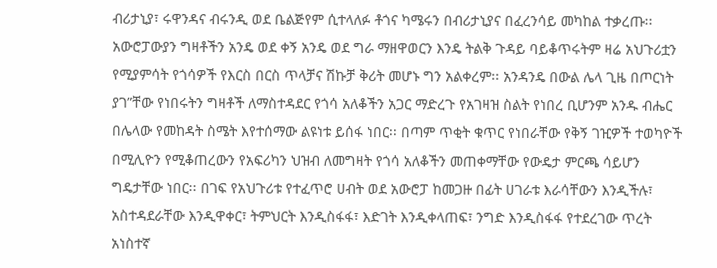ብሪታኒያ፣ ሩዋንዳና ብሩንዲ ወደ ቤልጅየም ሲተላለፉ ቶጎና ካሜሩን በብሪታኒያና በፈረንሳይ መካከል ተቃረጡ፡፡ አውሮፓውያን ግዛቶችን አንዴ ወደ ቀኝ አንዴ ወደ ግራ ማዘዋወርን እንዴ ትልቅ ጉዳይ ባይቆጥሩትም ዛሬ አህጉሪቷን የሚያምሳት የጎሳዎች የእርስ በርስ ጥላቻና ሽኩቻ ቅሪት መሆኑ ግን አልቀረም፡፡ አንዳንዴ በውል ሌላ ጊዜ በጦርነት ያገ”ቸው የነበሩትን ግዛቶች ለማስተዳደር የጎሳ አለቆችን አጋር ማድረጉ የአገዛዝ ስልት የነበረ ቢሆንም አንዱ ብሔር በሌላው የመከዳት ስሜት እየተሰማው ልዩነቱ ይሰፋ ነበር፡፡ በጣም ጥቂት ቁጥር የነበራቸው የቅኝ ገዢዎች ተወካዮች በሚሊዮን የሚቆጠረውን የአፍሪካን ህዝብ ለመግዛት የጎሳ አለቆችን መጠቀማቸው የውዴታ ምርጫ ሳይሆን ግዴታቸው ነበር፡፡ በገፍ የአህጉሪቱ የተፈጥሮ ሀብት ወደ አውሮፓ ከመጋዙ በፊት ሀገራቱ እራሳቸውን እንዲችሉ፣ አስተዳደራቸው እንዲዋቀር፣ ትምህርት እንዲስፋፋ፣ እድገት እንዲቀላጠፍ፣ ንግድ እንዲስፋፋ የተደረገው ጥረት አነስተኛ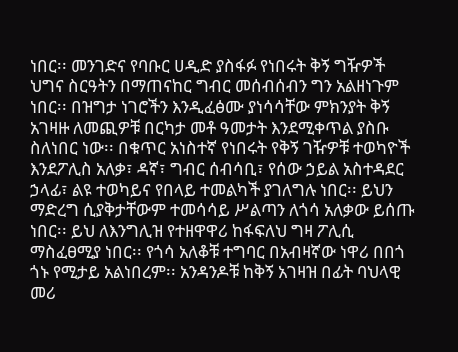ነበር፡፡ መንገድና የባቡር ሀዲድ ያስፋፉ የነበሩት ቅኝ ግዥዎች ህግና ስርዓትን በማጠናከር ግብር መሰብሰብን ግን አልዘነጉም ነበር፡፡ በዝግታ ነገሮችን እንዲፈፅሙ ያነሳሳቸው ምክንያት ቅኝ አገዛዙ ለመጪዎቹ በርካታ መቶ ዓመታት እንደሚቀጥል ያስቡ ስለነበር ነው፡፡ በቁጥር አነስተኛ የነበሩት የቅኝ ገዥዎቹ ተወካዮች እንደፖሊስ አለቃ፣ ዳኛ፣ ግብር ሰብሳቢ፣ የሰው ኃይል አስተዳደር ኃላፊ፣ ልዩ ተወካይና የበላይ ተመልካች ያገለግሉ ነበር፡፡ ይህን ማድረግ ሲያቅታቸውም ተመሳሳይ ሥልጣን ለጎሳ አለቃው ይሰጡ ነበር፡፡ ይህ ለእንግሊዝ የተዘዋዋሪ ከፋፍለህ ግዛ ፖሊሲ ማስፈፀሚያ ነበር፡፡ የጎሳ አለቆቹ ተግባር በአብዛኛው ነዋሪ በበጎ ጎኑ የሚታይ አልነበረም፡፡ አንዳንዶቹ ከቅኝ አገዛዝ በፊት ባህላዊ መሪ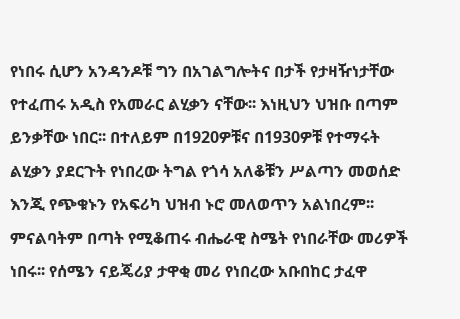የነበሩ ሲሆን አንዳንዶቹ ግን በአገልግሎትና በታች የታዛዥነታቸው የተፈጠሩ አዲስ የአመራር ልሂቃን ናቸው፡፡ እነዚህን ህዝቡ በጣም ይንቃቸው ነበር፡፡ በተለይም በ1920ዎቹና በ1930ዎቹ የተማሩት ልሂቃን ያደርጉት የነበረው ትግል የጎሳ አለቆቹን ሥልጣን መወሰድ እንጂ የጭቁኑን የአፍሪካ ህዝብ ኑሮ መለወጥን አልነበረም፡፡ ምናልባትም በጣት የሚቆጠሩ ብሔራዊ ስሜት የነበራቸው መሪዎች ነበሩ፡፡ የሰሜን ናይጄሪያ ታዋቂ መሪ የነበረው አቡበከር ታፈዋ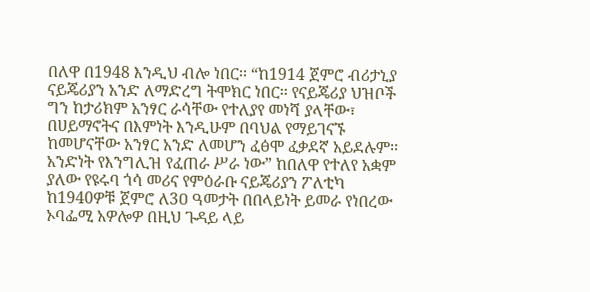በለዋ በ1948 እንዲህ ብሎ ነበር፡፡ “ከ1914 ጀምሮ ብሪታኒያ ናይጄሪያን አንድ ለማድረግ ትሞክር ነበር፡፡ የናይጄሪያ ህዝቦች ግን ከታሪክም አንፃር ራሳቸው የተለያየ መነሻ ያላቸው፣ በሀይማኖትና በእምነት እንዲሁም በባህል የማይገናኙ ከመሆናቸው አንፃር አንድ ለመሆን ፈፅሞ ፈቃደኛ አይደሉም፡፡ አንድነት የእንግሊዝ የፈጠራ ሥራ ነው” ከበለዋ የተለየ አቋም ያለው የዩሩባ ጎሳ መሪና የምዕራቡ ናይጄሪያን ፖለቲካ ከ1940ዎቹ ጀምሮ ለ3ዐ ዓመታት በበላይነት ይመራ የነበረው ኦባፌሚ አዎሎዎ በዚህ ጉዳይ ላይ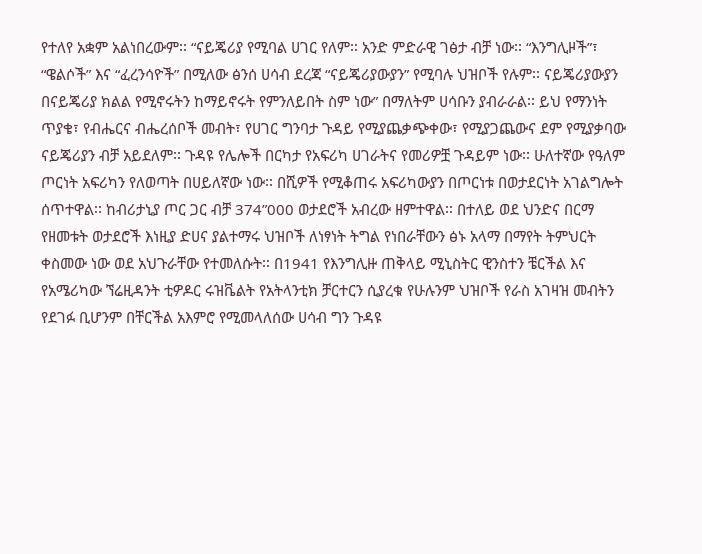የተለየ አቋም አልነበረውም፡፡ “ናይጄሪያ የሚባል ሀገር የለም፡፡ አንድ ምድራዊ ገፅታ ብቻ ነው፡፡ “እንግሊዞች”፣ “ዌልሶች” እና “ፈረንሳዮች” በሚለው ፅንሰ ሀሳብ ደረጃ “ናይጄሪያውያን” የሚባሉ ህዝቦች የሉም፡፡ ናይጄሪያውያን በናይጄሪያ ክልል የሚኖሩትን ከማይኖሩት የምንለይበት ስም ነው” በማለትም ሀሳቡን ያብራራል፡፡ ይህ የማንነት ጥያቄ፣ የብሔርና ብሔረሰቦች መብት፣ የሀገር ግንባታ ጉዳይ የሚያጨቃጭቀው፣ የሚያጋጨውና ደም የሚያቃባው ናይጄሪያን ብቻ አይደለም፡፡ ጉዳዩ የሌሎች በርካታ የአፍሪካ ሀገራትና የመሪዎቿ ጉዳይም ነው፡፡ ሁለተኛው የዓለም ጦርነት አፍሪካን የለወጣት በሀይለኛው ነው፡፡ በሺዎች የሚቆጠሩ አፍሪካውያን በጦርነቱ በወታደርነት አገልግሎት ሰጥተዋል፡፡ ከብሪታኒያ ጦር ጋር ብቻ 374”000 ወታደሮች አብረው ዘምተዋል፡፡ በተለይ ወደ ህንድና በርማ የዘመቱት ወታደሮች እነዚያ ድሀና ያልተማሩ ህዝቦች ለነፃነት ትግል የነበራቸውን ፅኑ አላማ በማየት ትምህርት ቀስመው ነው ወደ አህጉራቸው የተመለሱት፡፡ በ1941 የእንግሊዙ ጠቅላይ ሚኒስትር ዊንስተን ቼርችል እና የአሜሪካው ኘሬዚዳንት ቲዎዶር ሩዝቬልት የአትላንቲክ ቻርተርን ሲያረቁ የሁሉንም ህዝቦች የራስ አገዛዝ መብትን የደገፉ ቢሆንም በቸርችል አእምሮ የሚመላለሰው ሀሳብ ግን ጉዳዩ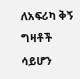ለአፍሪካ ቅኝ ግዛቶች ሳይሆን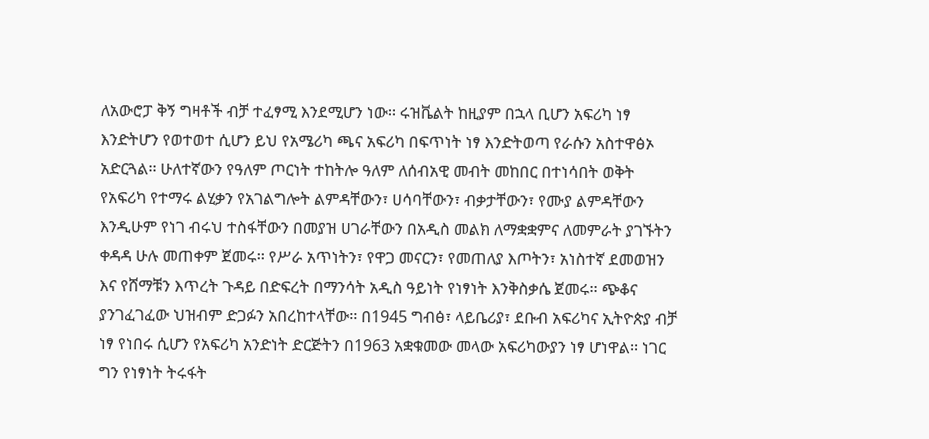ለአውሮፓ ቅኝ ግዛቶች ብቻ ተፈፃሚ እንደሚሆን ነው፡፡ ሩዝቬልት ከዚያም በኋላ ቢሆን አፍሪካ ነፃ እንድትሆን የወተወተ ሲሆን ይህ የአሜሪካ ጫና አፍሪካ በፍጥነት ነፃ እንድትወጣ የራሱን አስተዋፅኦ አድርጓል፡፡ ሁለተኛውን የዓለም ጦርነት ተከትሎ ዓለም ለሰብአዊ መብት መከበር በተነሳበት ወቅት የአፍሪካ የተማሩ ልሂቃን የአገልግሎት ልምዳቸውን፣ ሀሳባቸውን፣ ብቃታቸውን፣ የሙያ ልምዳቸውን እንዲሁም የነገ ብሩህ ተስፋቸውን በመያዝ ሀገራቸውን በአዲስ መልክ ለማቋቋምና ለመምራት ያገኙትን ቀዳዳ ሁሉ መጠቀም ጀመሩ፡፡ የሥራ አጥነትን፣ የዋጋ መናርን፣ የመጠለያ እጦትን፣ አነስተኛ ደመወዝን እና የሸማቹን እጥረት ጉዳይ በድፍረት በማንሳት አዲስ ዓይነት የነፃነት እንቅስቃሴ ጀመሩ፡፡ ጭቆና ያንገፈገፈው ህዝብም ድጋፉን አበረከተላቸው፡፡ በ1945 ግብፅ፣ ላይቤሪያ፣ ደቡብ አፍሪካና ኢትዮጵያ ብቻ ነፃ የነበሩ ሲሆን የአፍሪካ አንድነት ድርጅትን በ1963 አቋቁመው መላው አፍሪካውያን ነፃ ሆነዋል፡፡ ነገር ግን የነፃነት ትሩፋት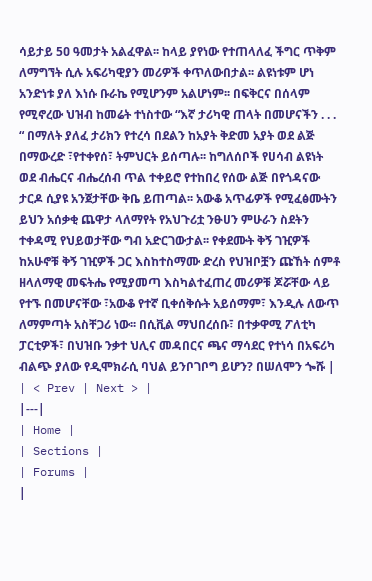ሳይታይ 5ዐ ዓመታት አልፈዋል፡፡ ከላይ ያየነው የተጠላለፈ ችግር ጥቅም ለማግኘት ሲሉ አፍሪካዊያን መሪዎች ቀጥለውበታል፡፡ ልዩነቱም ሆነ አንድነቱ ያለ እነሱ ቡራኬ የሚሆንም አልሆነም፡፡ በፍቅርና በሰላም የሚኖረው ህዝብ ከመሬት ተነስተው “እኛ ታሪካዊ ጠላት በመሆናችን . . . “ በማለት ያለፈ ታሪክን የተረሳ በደልን ከአያት ቅድመ አያት ወደ ልጅ በማውረድ ፣የተቀየሰ፣ ትምህርት ይሰጣሉ፡፡ ከግለሰቦች የሀሳብ ልዩነት ወደ ብሔርና ብሔረሰብ ጥል ተቀይሮ የተከበረ የሰው ልጅ በየጎዳናው ታርዶ ሲያዩ አንጀታቸው ቅቤ ይጠጣል፡፡ አውቆ አጥፊዎች የሚፈፅሙትን ይህን አሰቃቂ ጨዋታ ላለማየት የአህጉሪቷ ንፁሀን ምሁራን ስደትን ተቀዳሚ የህይወታቸው ግብ አድርገውታል፡፡ የቀደሙት ቅኝ ገዢዎች ከአሁኖቹ ቅኝ ገዢዎች ጋር እስከተስማሙ ድረስ የህዝቦቿን ጩኸት ሰምቶ ዘላለማዊ መፍትሔ የሚያመጣ እስካልተፈጠረ መሪዎቹ ጆሯቸው ላይ የተኙ በመሆናቸው ፣አውቆ የተኛ ቢቀሰቅሱት አይሰማም፣ እንዲሉ ለውጥ ለማምጣት አስቸጋሪ ነው፡፡ በሲቪል ማህበረሰቡ፣ በተቃዋሚ ፖለቲካ ፓርቲዎች፣ በህዝቡ ንቃተ ህሊና መዳበርና ጫና ማሳደር የተነሳ በአፍሪካ ብልጭ ያለው የዲሞክራሲ ባህል ይንቦገቦግ ይሆን? በሠለሞን ጐሹ |
| < Prev | Next > |
|---|
| Home |
| Sections |
| Forums |
|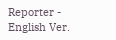Reporter - English Ver.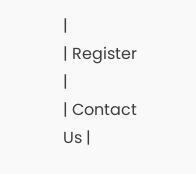|
| Register |
| Contact Us |